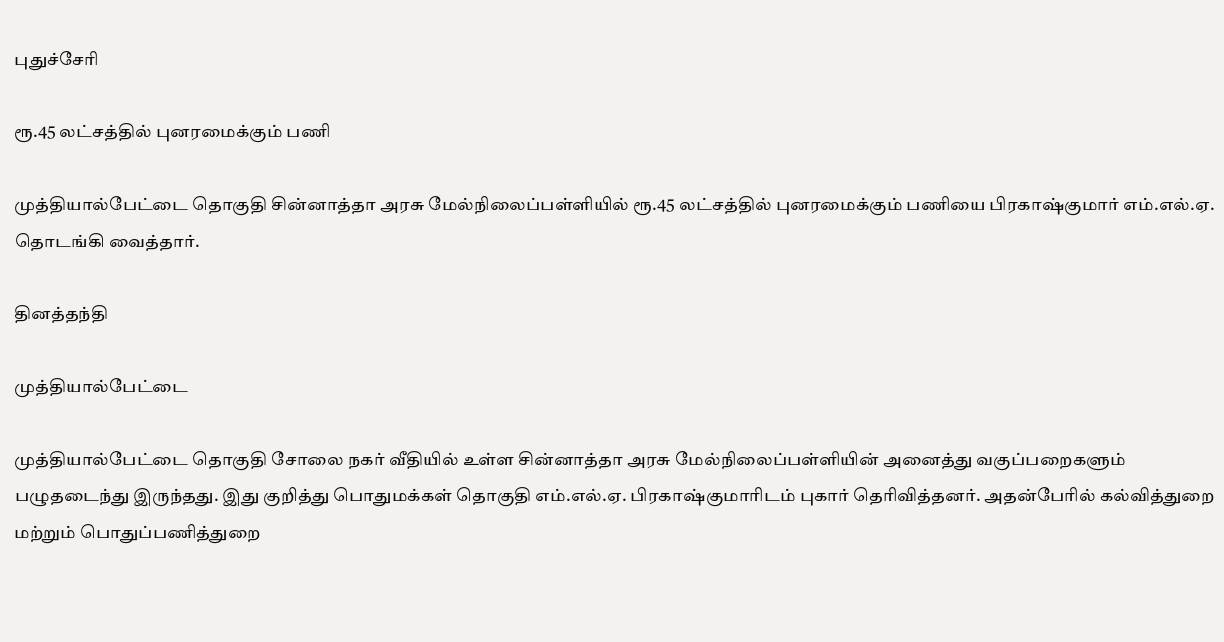புதுச்சேரி

ரூ.45 லட்சத்தில் புனரமைக்கும் பணி

முத்தியால்பேட்டை தொகுதி சின்னாத்தா அரசு மேல்நிலைப்பள்ளியில் ரூ.45 லட்சத்தில் புனரமைக்கும் பணியை பிரகாஷ்குமார் எம்.எல்.ஏ. தொடங்கி வைத்தார்.

தினத்தந்தி

முத்தியால்பேட்டை

முத்தியால்பேட்டை தொகுதி சோலை நகர் வீதியில் உள்ள சின்னாத்தா அரசு மேல்நிலைப்பள்ளியின் அனைத்து வகுப்பறைகளும் பழுதடைந்து இருந்தது. இது குறித்து பொதுமக்கள் தொகுதி எம்.எல்.ஏ. பிரகாஷ்குமாரிடம் புகார் தெரிவித்தனர். அதன்பேரில் கல்வித்துறை மற்றும் பொதுப்பணித்துறை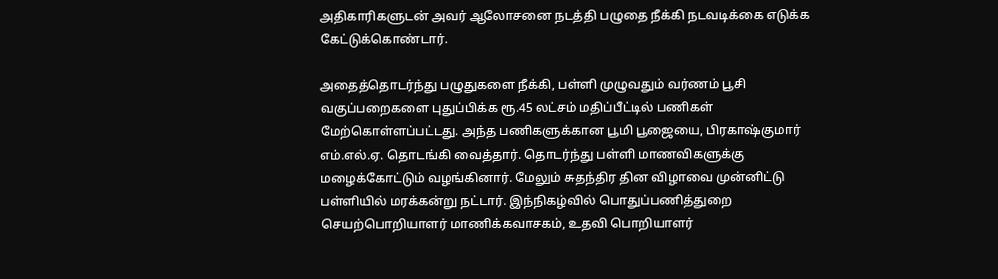அதிகாரிகளுடன் அவர் ஆலோசனை நடத்தி பழுதை நீக்கி நடவடிக்கை எடுக்க கேட்டுக்கொண்டார்.

அதைத்தொடர்ந்து பழுதுகளை நீக்கி, பள்ளி முழுவதும் வர்ணம் பூசி வகுப்பறைகளை புதுப்பிக்க ரூ.45 லட்சம் மதிப்பீட்டில் பணிகள் மேற்கொள்ளப்பட்டது. அந்த பணிகளுக்கான பூமி பூஜையை, பிரகாஷ்குமார் எம்.எல்.ஏ. தொடங்கி வைத்தார். தொடர்ந்து பள்ளி மாணவிகளுக்கு மழைக்கோட்டும் வழங்கினார். மேலும் சுதந்திர தின விழாவை முன்னிட்டு பள்ளியில் மரக்கன்று நட்டார். இந்நிகழ்வில் பொதுப்பணித்துறை செயற்பொறியாளர் மாணிக்கவாசகம், உதவி பொறியாளர்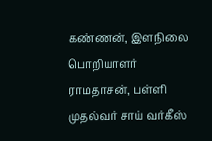கண்ணன், இளநிலை பொறியாளர் ராமதாசன், பள்ளி முதல்வர் சாய் வர்கீஸ்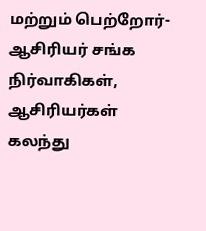மற்றும் பெற்றோர்-ஆசிரியர் சங்க நிர்வாகிகள், ஆசிரியர்கள் கலந்து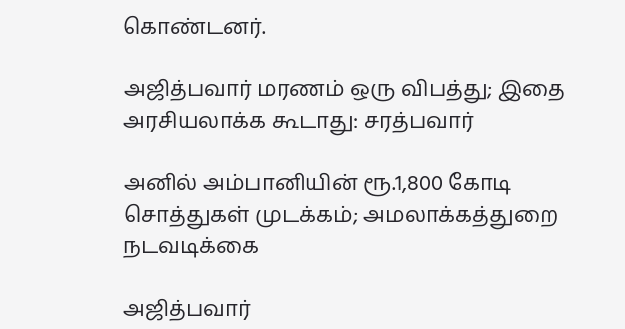கொண்டனர்.

அஜித்பவார் மரணம் ஒரு விபத்து; இதை அரசியலாக்க கூடாது: சரத்பவார்

அனில் அம்பானியின் ரூ.1,800 கோடி சொத்துகள் முடக்கம்; அமலாக்கத்துறை நடவடிக்கை

அஜித்பவார்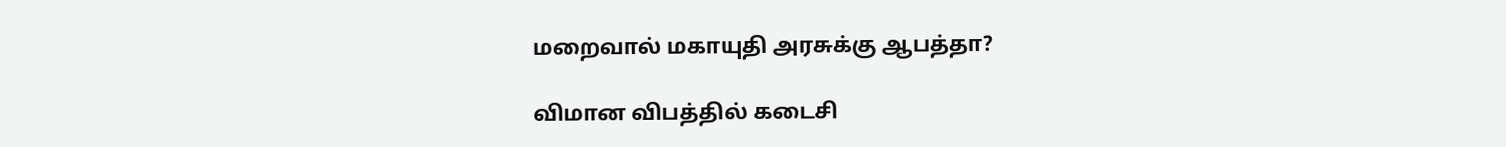மறைவால் மகாயுதி அரசுக்கு ஆபத்தா?

விமான விபத்தில் கடைசி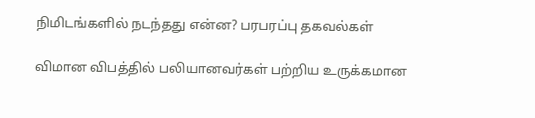நிமிடங்களில் நடந்தது என்ன? பரபரப்பு தகவல்கள்

விமான விபத்தில் பலியானவர்கள் பற்றிய உருக்கமான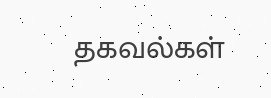தகவல்கள்